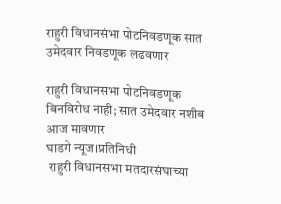राहुरी विधानसंभा पोटनिवडणूक सात उमेदवार निवडणूक लढवणार

राहुरी विधानसभा पोटनिवडणूक बिनविरोध नाही; सात उमेदवार नशीब आज मावणार
घाडगे न्यूज।प्रतिनिधी
 राहुरी विधानसभा मतदारसंघाच्या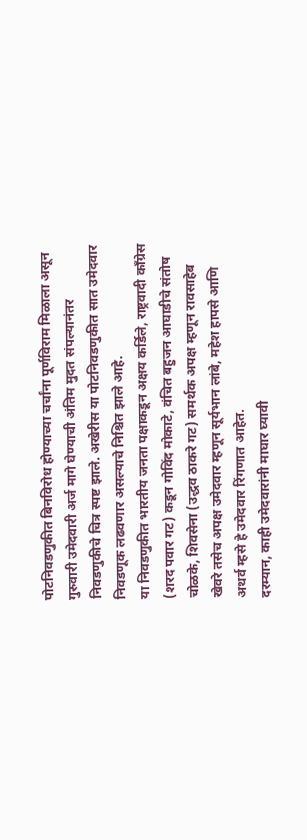पोटनिवडणुकीत बिनविरोध होण्याच्या चर्चांना पूर्णविराम मिळाला असून गुरुवारी उमेदवारी अर्ज मागे घेण्याची अंतिम मुदत संपल्यानंतर निवडणुकीचे चित्र स्पष्ट झाले. अखेरीस या पोटनिवडणुकीत सात उमेदवार निवडणूक लढवणार असल्याचे निश्चित झाले आहे.
या निवडणुकीत भारतीय जनता पक्षाकडून अक्षय कर्डिले, राष्ट्रवादी काँग्रेस (शरद पवार गट) कडून गोविंद मोकाटे, वंचित बहुजन आघाडीचे संतोष चोळके, शिवसेना (उद्धव ठाकरे गट) समर्थक अपक्ष म्हणून रावसाहेब खेवरे तसेच अपक्ष उमेदवार म्हणून सूर्यभान लांबे, महेश हापसे आणि अथर्व म्हसे हे उमेदवार रिंगणात आहेत.
दरम्यान, काही उमेदवारांनी माघार घ्यावी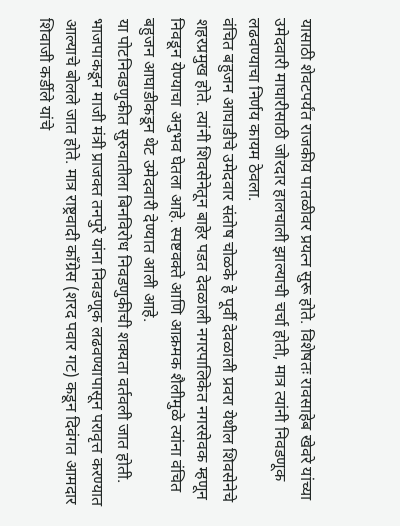यासाठी शेवटपर्यंत राजकीय पातळीवर प्रयत्न सुरू होते. विशेषतः रावसाहेब खेवरे यांच्या उमेदवारी माघारीसाठी जोरदार हालचाली झाल्याची चर्चा होती, मात्र त्यांनी निवडणूक लढवण्याचा निर्णय कायम ठेवला.
वंचित बहुजन आघाडीचे उमेदवार संतोष चोळके हे पूर्वी देवळाली प्रवरा येथील शिवसेनेचे शहरप्रमुख होते. त्यांनी शिवसेनेतून बाहेर पडत देवळाली नगरपालिकेत नगरसेवक म्हणून निवडून येण्याचा अनुभव घेतला आहे. स्पष्टवक्ते आणि आक्रमक शैलीमुळे त्यांना वंचित बहुजन आघाडीकडून थेट उमेदवारी देण्यात आली आहे.
या पोटनिवडणुकीत सुरुवातीला बिनविरोध निवडणुकीची शक्यता वर्तवली जात होती. भाजपाकडून माजी मंत्री प्राजक्त तनपुरे यांना निवडणूक लढवण्यापासून परावृत्त करण्यात आल्याचे बोलले जात होते. मात्र राष्ट्रवादी काँग्रेस (शरद पवार गट) कडून दिवंगत आमदार शिवाजी कर्डीले यांचे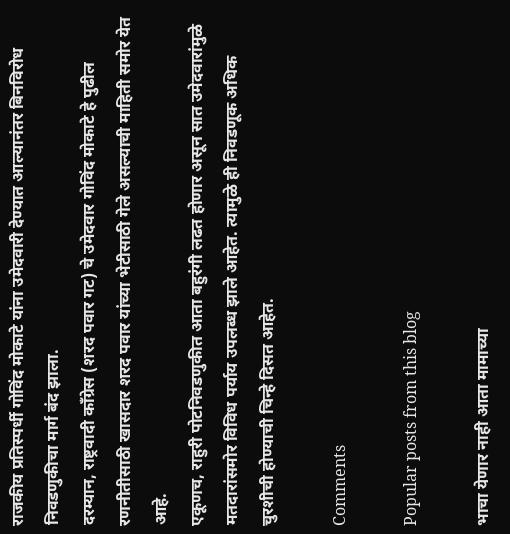राजकीय प्रतिस्पर्धी गोविंद मोकाटे यांना उमेदवारी देण्यात आल्यानंतर बिनविरोध निवडणुकीचा मार्ग बंद झाला.
दरम्यान, राष्ट्रवादी काँग्रेस (शरद पवार गट) चे उमेदवार गोविंद मोकाटे हे पुढील रणनीतीसाठी खासदार शरद पवार यांच्या भेटीसाठी गेले असल्याची माहिती समोर येत आहे.
एकूणच, राहुरी पोटनिवडणुकीत आता बहुरंगी लढत होणार असून सात उमेदवारांमुळे मतदारांसमोर विविध पर्याय उपलब्ध झाले आहेत. त्यामुळे ही निवडणूक अधिक चुरशीची होण्याची चिन्हे दिसत आहेत.

Comments

Popular posts from this blog

भाचा येणार नाही आता मामाच्या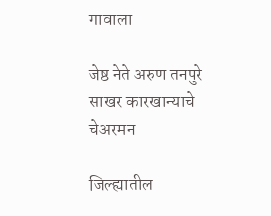गावाला

जेष्ठ नेते अरुण तनपुरे साखर कारखान्याचे चेअरमन

जिल्ह्यातील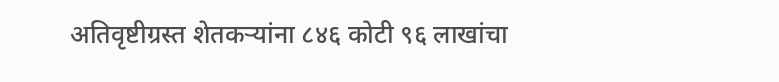अतिवृष्टीग्रस्त शेतकऱ्यांना ८४६ कोटी ९६ लाखांचा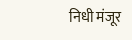निधी मंजूर